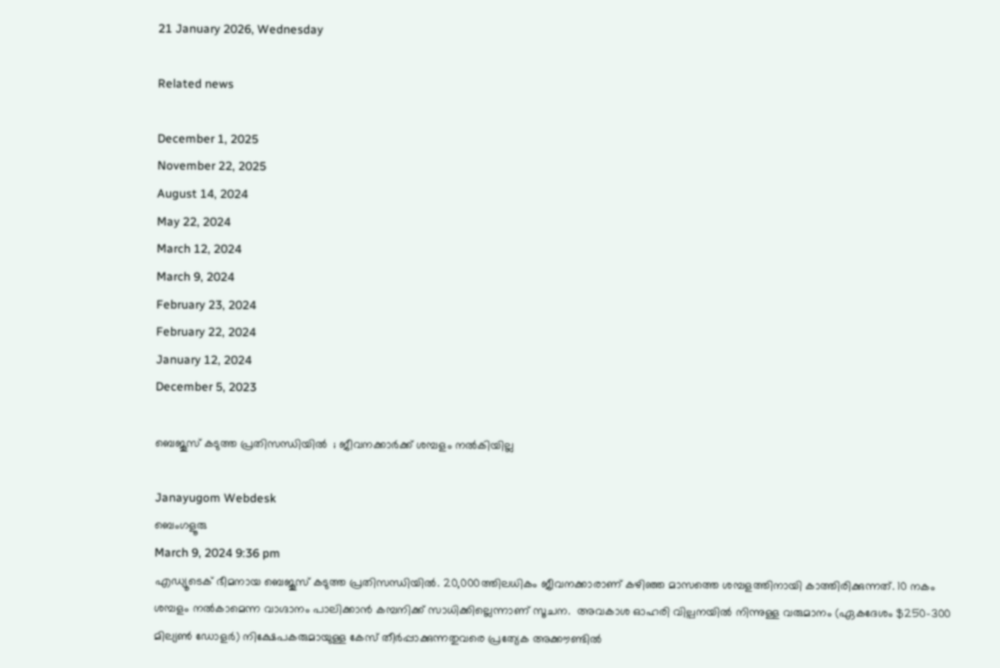21 January 2026, Wednesday

Related news

December 1, 2025
November 22, 2025
August 14, 2024
May 22, 2024
March 12, 2024
March 9, 2024
February 23, 2024
February 22, 2024
January 12, 2024
December 5, 2023

ബെജൂസ് കടുത്ത പ്രതിസന്ധിയില്‍  ; ജീവനക്കാര്‍ക്ക് ശമ്പളം നല്‍കിയില്ല

Janayugom Webdesk
ബെംഗളൂരു
March 9, 2024 9:36 pm
എഡ്യൂടെക് ഭീമനായ ബെജൂസ് കടുത്ത പ്രതിസന്ധിയില്‍. 20,000ത്തിലധികം ജീവനക്കാരാണ് കഴിഞ്ഞ മാസത്തെ ശമ്പളത്തിനായി കാത്തിരിക്കുന്നത്. 10 നകം ശമ്പളം നല്‍കാമെന്ന വാഗ്ദാനം പാലിക്കാന്‍ കമ്പനിക്ക് സാധിക്കില്ലെന്നാണ് സൂചന.  അവകാശ ഓഹരി വില്പനയില്‍ നിന്നുള്ള വരുമാനം (ഏകദേശം $250–300 മില്യൺ ഡോളർ) നിക്ഷേപകരുമായുള്ള കേസ് തീർപ്പാക്കുന്നതുവരെ പ്രത്യേക അക്കൗണ്ടിൽ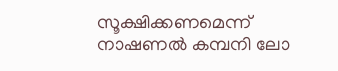സൂക്ഷിക്കണമെന്ന് നാഷണൽ കമ്പനി ലോ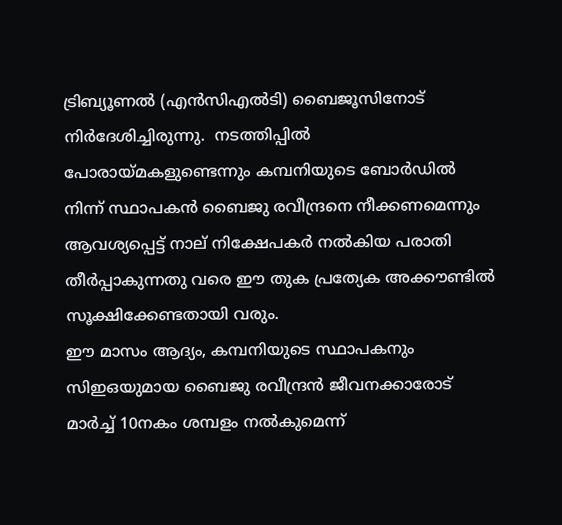ട്രിബ്യൂണല്‍ (എൻസിഎൽടി) ബൈജൂസിനോട് നിർദേശിച്ചിരുന്നു.  നടത്തിപ്പില്‍ പോരായ്മകളുണ്ടെന്നും കമ്പനിയുടെ ബോര്‍ഡില്‍ നിന്ന് സ്ഥാപകന്‍ ബൈജു രവീന്ദ്രനെ നീക്കണമെന്നും ആവശ്യപ്പെട്ട് നാല് നിക്ഷേപകര്‍ നല്‍കിയ പരാതി തീര്‍പ്പാകുന്നതു വരെ ഈ തുക പ്രത്യേക അക്കൗണ്ടില്‍ സൂക്ഷിക്കേണ്ടതായി വരും.
ഈ മാസം ആദ്യം, കമ്പനിയുടെ സ്ഥാപകനും സിഇഒയുമായ ബൈജു രവീന്ദ്രൻ ജീവനക്കാരോട് മാർച്ച് 10നകം ശമ്പളം നൽകുമെന്ന്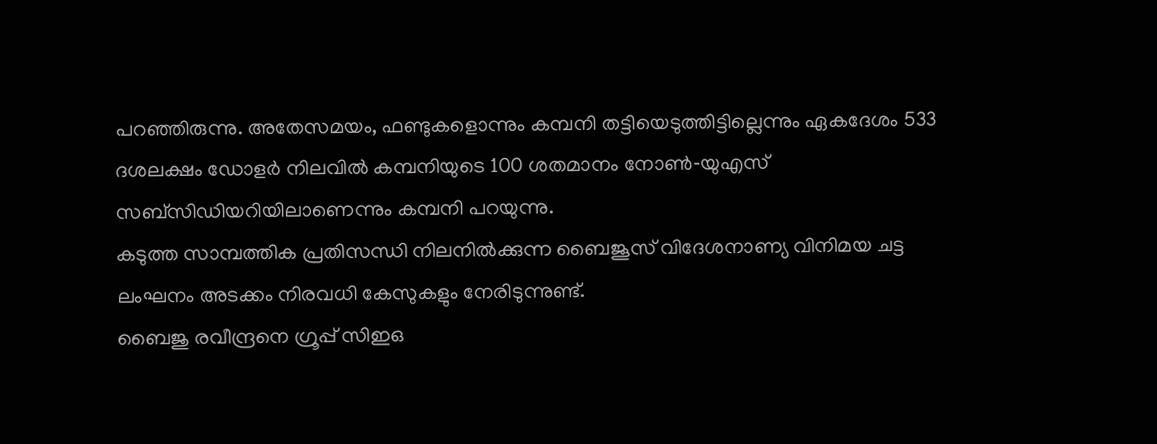പറഞ്ഞിരുന്നു. അതേസമയം, ഫണ്ടുകളൊന്നും കമ്പനി തട്ടിയെടുത്തിട്ടില്ലെന്നും ഏകദേശം 533 ദശലക്ഷം ഡോളർ നിലവിൽ കമ്പനിയുടെ 100 ശതമാനം നോൺ‑യുഎസ് സബ്സിഡിയറിയിലാണെന്നും കമ്പനി പറയുന്നു.
കടുത്ത സാമ്പത്തിക പ്രതിസന്ധി നിലനില്‍ക്കുന്ന ബൈജൂസ് വിദേശനാണ്യ വിനിമയ ചട്ട ലംഘനം അടക്കം നിരവധി കേസുകളും നേരിടുന്നുണ്ട്.
ബൈജു രവീന്ദ്രനെ ഗ്രൂപ്പ് സിഇഒ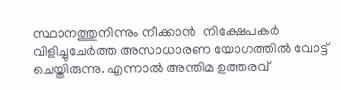സ്ഥാനത്തുനിന്നും നീക്കാന്‍  നിക്ഷേപകര്‍ വിളിച്ചുചേര്‍ത്ത അസാധാരണ യോഗത്തില്‍ വോട്ട് ചെയ്തിരുന്നു. എന്നാല്‍ അന്തിമ ഉത്തരവ്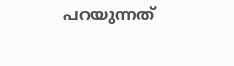പറയുന്നത്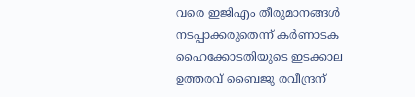വരെ ഇജിഎം തീരുമാനങ്ങൾ നടപ്പാക്കരുതെന്ന് കർണാടക ഹൈക്കോടതിയുടെ ഇടക്കാല ഉത്തരവ് ബൈജു രവീന്ദ്രന്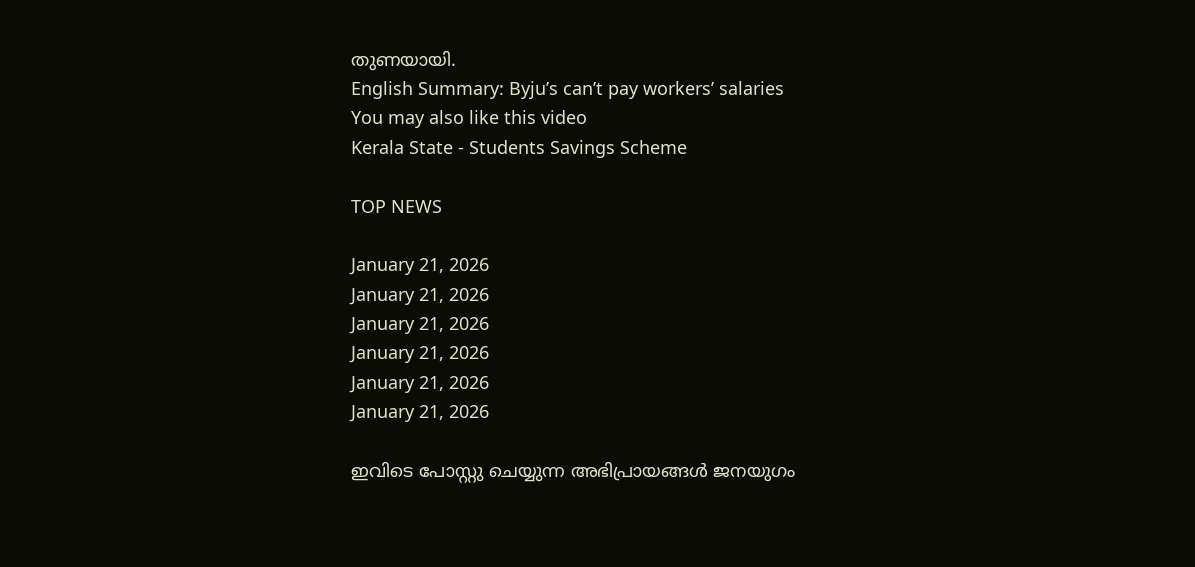തുണയായി.
English Summary: Byju’s can’t pay workers’ salaries
You may also like this video
Kerala State - Students Savings Scheme

TOP NEWS

January 21, 2026
January 21, 2026
January 21, 2026
January 21, 2026
January 21, 2026
January 21, 2026

ഇവിടെ പോസ്റ്റു ചെയ്യുന്ന അഭിപ്രായങ്ങള്‍ ജനയുഗം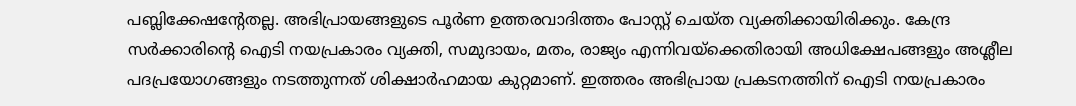പബ്ലിക്കേഷന്റേതല്ല. അഭിപ്രായങ്ങളുടെ പൂര്‍ണ ഉത്തരവാദിത്തം പോസ്റ്റ് ചെയ്ത വ്യക്തിക്കായിരിക്കും. കേന്ദ്ര സര്‍ക്കാരിന്റെ ഐടി നയപ്രകാരം വ്യക്തി, സമുദായം, മതം, രാജ്യം എന്നിവയ്‌ക്കെതിരായി അധിക്ഷേപങ്ങളും അശ്ലീല പദപ്രയോഗങ്ങളും നടത്തുന്നത് ശിക്ഷാര്‍ഹമായ കുറ്റമാണ്. ഇത്തരം അഭിപ്രായ പ്രകടനത്തിന് ഐടി നയപ്രകാരം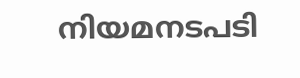നിയമനടപടി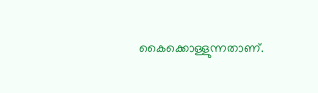കൈക്കൊള്ളുന്നതാണ്.